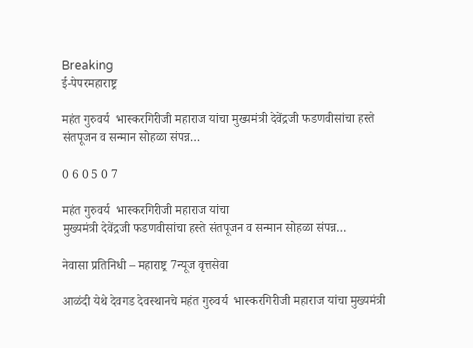Breaking
ई-पेपरमहाराष्ट्र

महंत गुरुवर्य  भास्करगिरीजी महाराज यांचा मुख्यमंत्री देवेंद्रजी फडणवीसांचा हस्ते संतपूजन व सन्मान सोहळा संपन्न…

0 6 0 5 0 7

महंत गुरुवर्य  भास्करगिरीजी महाराज यांचा
मुख्यमंत्री देवेंद्रजी फडणवीसांचा हस्ते संतपूजन व सन्मान सोहळा संपन्न…

नेवासा प्रतिनिधी – महाराष्ट्र 7न्यूज वृत्तसेवा

आळंदी येथे देवगड देवस्थानचे महंत गुरुवर्य  भास्करगिरीजी महाराज यांचा मुख्यमंत्री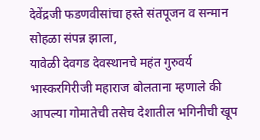देवेंद्रजी फडणवीसांचा हस्ते संतपूजन व सन्मान सोहळा संपन्न झाला,
यावेळी देवगड देवस्थानचे महंत गुरुवर्य भास्करगिरीजी महाराज बोलताना म्हणाले की आपल्या गोमातेची तसेच देशातील भगिनीची खूप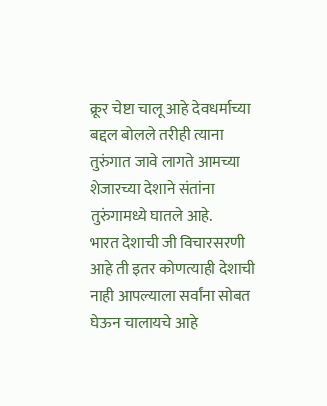क्रूर चेष्टा चालू आहे देवधर्माच्या बद्दल बोलले तरीही त्याना तुरुंगात जावे लागते आमच्या शेजारच्या देशाने संतांना तुरुंगामध्ये घातले आहे.
भारत देशाची जी विचारसरणी आहे ती इतर कोणत्याही देशाची नाही आपल्याला सर्वांना सोबत घेऊन चालायचे आहे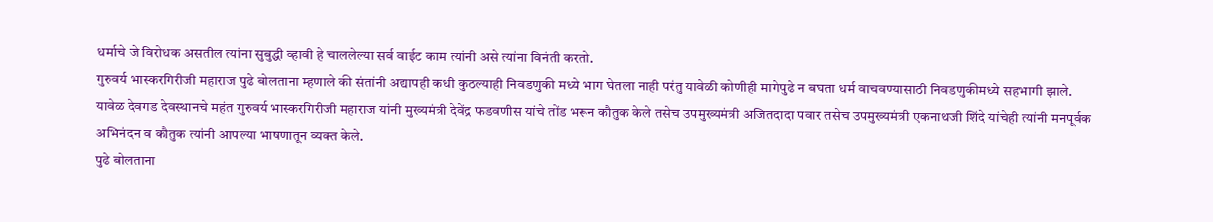धर्माचे जे विरोधक असतील त्यांना सुबुद्धी व्हावी हे चाललेल्या सर्व वाईट काम त्यांनी असे त्यांना विनंती करतो.
गुरुवर्य भास्करगिरीजी महाराज पुढे बोलताना म्हणाले की संतांनी अद्यापही कधी कुठल्याही निवडणुकी मध्ये भाग घेतला नाही परंतु यावेळी कोणीही मागेपुढे न बघता धर्म वाचवण्यासाठी निवडणुकीमध्ये सहभागी झाले.
यावेळ देवगड देवस्थानचे महंत गुरुवर्य भास्करगिरीजी महाराज यांनी मुख्यमंत्री देवेंद्र फडवणीस यांचे तोंड भरून कौतुक केले तसेच उपमुख्यमंत्री अजितदादा पवार तसेच उपमुख्यमंत्री एकनाथजी शिंदे यांचेही त्यांनी मनपूर्वक अभिनंदन व कौतुक त्यांनी आपल्या भाषणातून व्यक्त केले.
पुढे बोलताना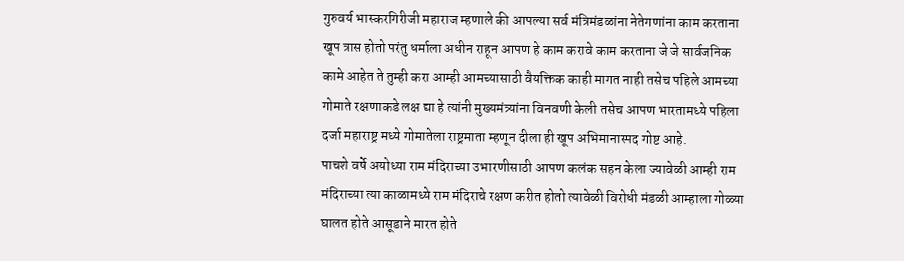गुरुवर्य भास्करगिरीजी महाराज म्हणाले की आपल्या सर्व मंत्रिमंडळांना नेतेगणांना काम करताना खूप त्रास होतो परंतु धर्माला अधीन राहून आपण हे काम करावे काम करताना जे जे सार्वजनिक कामे आहेत ते तुम्ही करा आम्ही आमच्यासाठी वैयक्तिक काही मागत नाही तसेच पहिले आमच्या गोमाते रक्षणाकडे लक्ष द्या हे त्यांनी मुख्यमंत्र्यांना विनवणी केली तसेच आपण भारतामध्ये पहिला दर्जा महाराष्ट्र मध्ये गोमातेला राष्ट्रमाता म्हणून दीला ही खूप अभिमानास्पद गोष्ट आहे.
पाचशे वर्षे अयोध्या राम मंदिराच्या उभारणीसाठी आपण कलंक सहन केला ज्यावेळी आम्ही राम मंदिराच्या त्या काळामध्ये राम मंदिराचे रक्षण करीत होतो त्यावेळी विरोधी मंडळी आम्हाला गोळ्या घालत होते आसूडाने मारत होते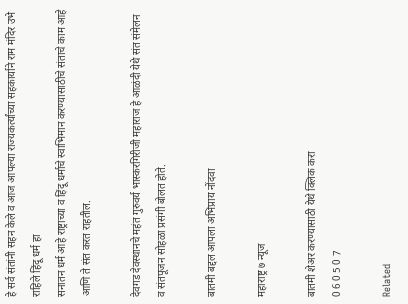हे सर्व संतांनी सहन केले व आज आपल्या राज्यकर्त्यांच्या सहकार्याने राम मंदिर उभे राहिले हिंदू धर्म हा
सनातन धर्म आहे राष्ट्राच्या व हिंदू धर्माचे स्वाभिमान करण्यासाठीचे संताचे काम आहे आणि ते संत करत राहतील.

देवगड देवस्थानचे महंत गुरुवर्य भास्करगिरीजी महाराज हे आळंदी येथे संत संमेलन व संतपूजन सोहळा प्रसंगी बोलत होते.

बातमी बद्दल आपला अभिप्राय नोंदवा

महाराष्ट्र ७ न्यूज

बातमी शेअर करण्यासाठी येथे क्लिक करा
0 6 0 5 0 7

Related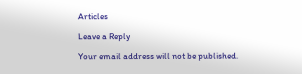Articles

Leave a Reply

Your email address will not be published.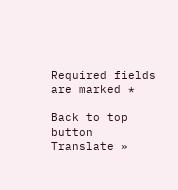Required fields are marked *

Back to top button
Translate »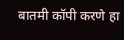बातमी कॉपी करणे हा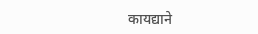कायद्याने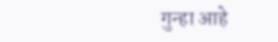गुन्हा आहे